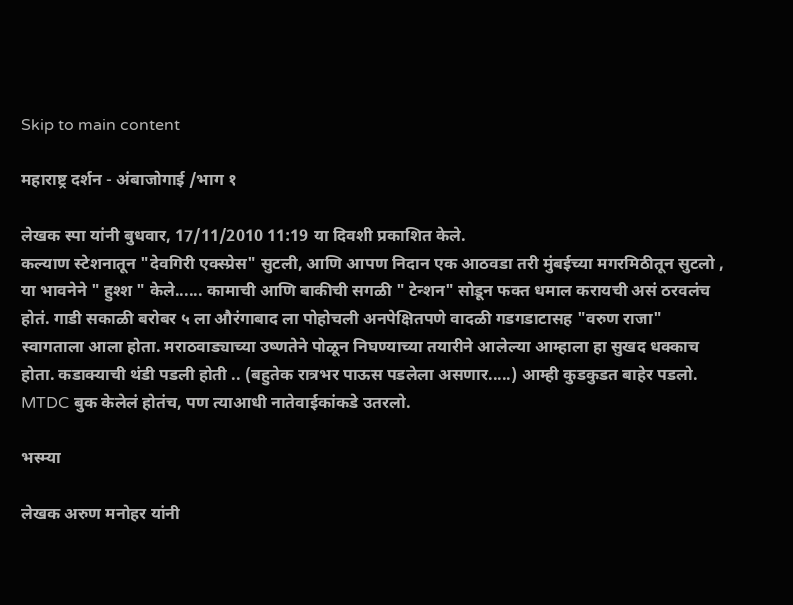Skip to main content

महाराष्ट्र दर्शन - अंबाजोगाई /भाग १

लेखक स्पा यांनी बुधवार, 17/11/2010 11:19 या दिवशी प्रकाशित केले.
कल्याण स्टेशनातून "देवगिरी एक्स्प्रेस" सुटली, आणि आपण निदान एक आठवडा तरी मुंबईच्या मगरमिठीतून सुटलो , या भावनेने " हुश्श " केले...... कामाची आणि बाकीची सगळी " टेन्शन" सोडून फक्त धमाल करायची असं ठरवलंच होतं. गाडी सकाळी बरोबर ५ ला औरंगाबाद ला पोहोचली अनपेक्षितपणे वादळी गडगडाटासह "वरुण राजा" स्वागताला आला होता. मराठवाड्याच्या उष्णतेने पोळून निघण्याच्या तयारीने आलेल्या आम्हाला हा सुखद धक्काच होता. कडाक्याची थंडी पडली होती .. (बहुतेक रात्रभर पाऊस पडलेला असणार.....) आम्ही कुडकुडत बाहेर पडलो. MTDC बुक केलेलं होतंच, पण त्याआधी नातेवाईकांकडे उतरलो.

भस्म्या

लेखक अरुण मनोहर यांनी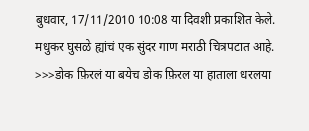बुधवार, 17/11/2010 10:08 या दिवशी प्रकाशित केले.
मधुकर घुसळे ह्यांचं एक सुंदर गाण मराठी चित्रपटात आहे. >>>डोक फ़िरलं या बयेच डोक फ़िरल या हाताला धरलया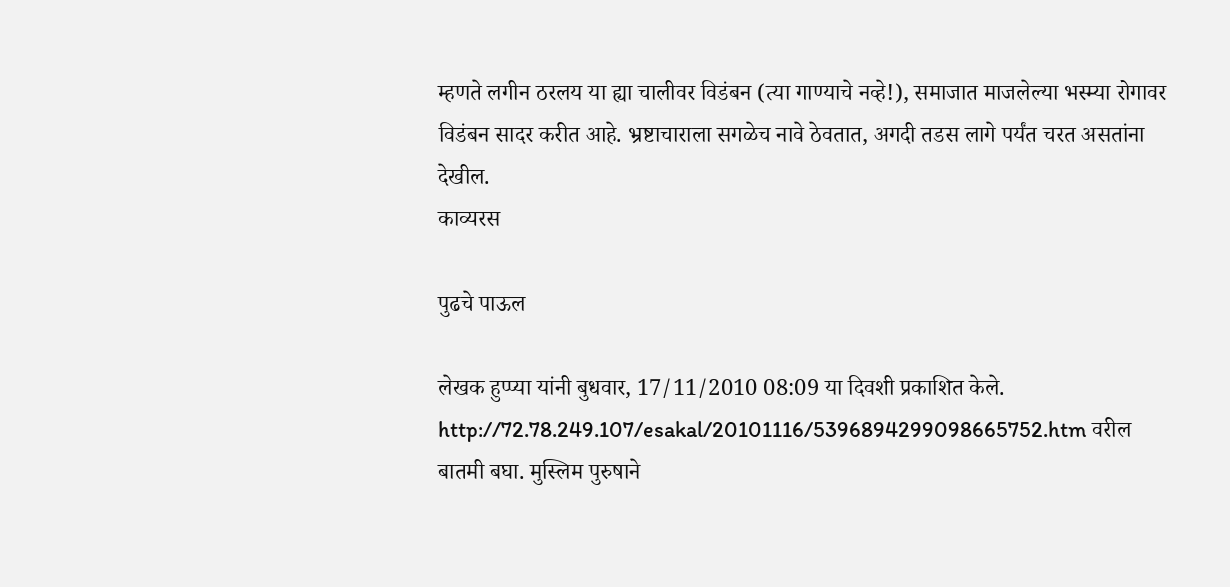म्हणते लगीन ठरलय या ह्या चालीवर विडंबन (त्या गाण्याचे नव्हे!), समाजात माजलेल्या भस्म्या रोगावर विडंबन सादर करीत आहे. भ्रष्टाचाराला सगळेच नावे ठेवतात, अगदी तडस लागे पर्यंत चरत असतांना देखील.
काव्यरस

पुढचे पाऊल

लेखक हुप्प्या यांनी बुधवार, 17/11/2010 08:09 या दिवशी प्रकाशित केले.
http://72.78.249.107/esakal/20101116/5396894299098665752.htm वरील बातमी बघा. मुस्लिम पुरुषाने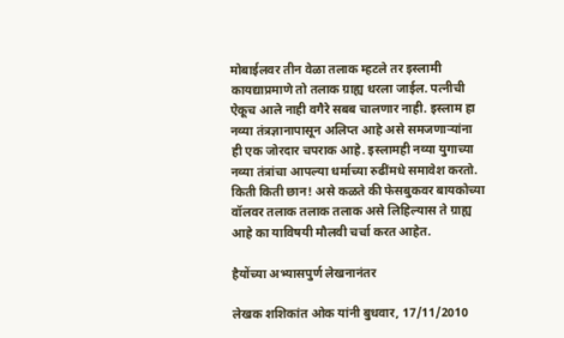मोबाईलवर तीन वेळा तलाक म्हटले तर इस्लामी कायद्याप्रमाणे तो तलाक ग्राह्य धरला जाईल. पत्नीची ऐकूच आले नाही वगैरे सबब चालणार नाही. इस्लाम हा नव्या तंत्रज्ञानापासून अलिप्त आहे असे समजणार्‍यांना ही एक जोरदार चपराक आहे. इस्लामही नव्या युगाच्या नव्या तंत्रांचा आपल्या धर्माच्या रुढींमधे समावेश करतो. किती किती छान! असे कळते की फेसबुकवर बायकोच्या वॉलवर तलाक तलाक तलाक असे लिहिल्यास ते ग्राह्य आहे का याविषयी मौलवी चर्चा करत आहेत.

हैयोंच्या अभ्यासपुर्ण लेखनानंतर

लेखक शशिकांत ओक यांनी बुधवार, 17/11/2010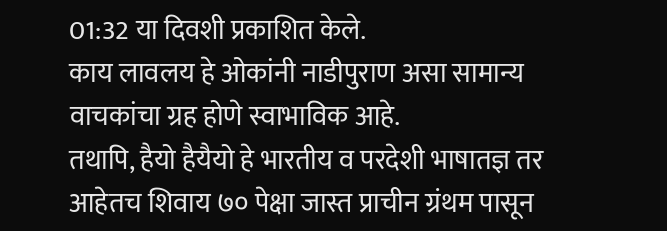01:32 या दिवशी प्रकाशित केले.
काय लावलय हे ओकांनी नाडीपुराण असा सामान्य वाचकांचा ग्रह होणे स्वाभाविक आहे.
तथापि, हैयो हैयैयो हे भारतीय व परदेशी भाषातज्ञ तर आहेतच शिवाय ७० पेक्षा जास्त प्राचीन ग्रंथम पासून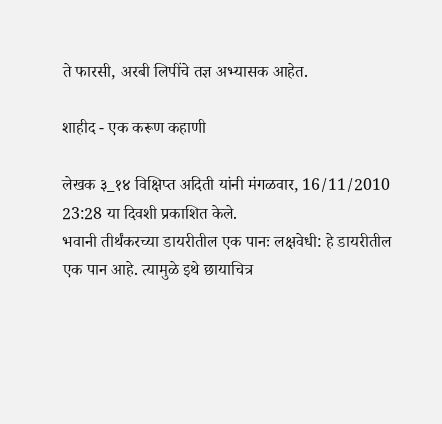ते फारसी, अरबी लिपींचे तज्ञ अभ्यासक आहेत.

शाहीद - एक करूण कहाणी

लेखक ३_१४ विक्षिप्त अदिती यांनी मंगळवार, 16/11/2010 23:28 या दिवशी प्रकाशित केले.
भवानी तीर्थंकरच्या डायरीतील एक पानः लक्षवेधी: हे डायरीतील एक पान आहे. त्यामुळे इथे छायाचित्र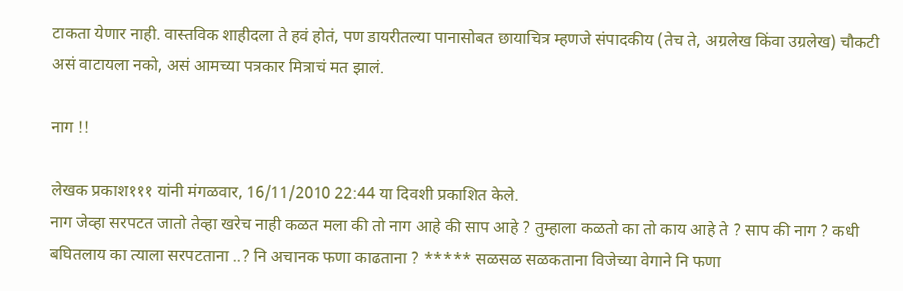टाकता येणार नाही. वास्तविक शाहीदला ते हवं होतं, पण डायरीतल्या पानासोबत छायाचित्र म्हणजे संपादकीय (तेच ते, अग्रलेख किंवा उग्रलेख) चौकटी असं वाटायला नको, असं आमच्या पत्रकार मित्राचं मत झालं.

नाग !!

लेखक प्रकाश१११ यांनी मंगळवार, 16/11/2010 22:44 या दिवशी प्रकाशित केले.
नाग जेव्हा सरपटत जातो तेव्हा खरेच नाही कळत मला की तो नाग आहे की साप आहे ? तुम्हाला कळतो का तो काय आहे ते ? साप की नाग ? कधी बघितलाय का त्याला सरपटताना ..? नि अचानक फणा काढताना ? ***** सळसळ सळकताना विजेच्या वेगाने नि फणा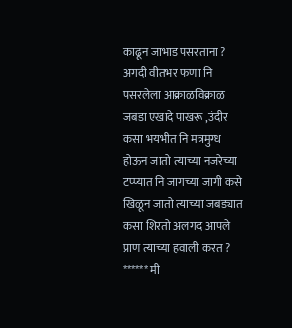काढून जाभाड पसरताना ? अगदी वीतभर फणा नि पसरलेला आक्राळविक्राळ जबडा एखादे पाखरू ,उंदीर कसा भयभीत नि मत्रमुग्ध होऊन जातो त्याच्या नजरेच्या टप्प्यात नि जागच्या जागी कसे खिळून जातो त्याच्या जबड्यात कसा शिरतो अलगद आपले प्राण त्याच्या हवाली करत ? ****** मी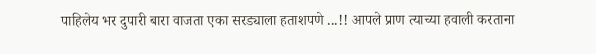पाहिलेय भर दुपारी बारा वाजता एका सरड्याला हताशपणे ...!! आपले प्राण त्याच्या हवाली करताना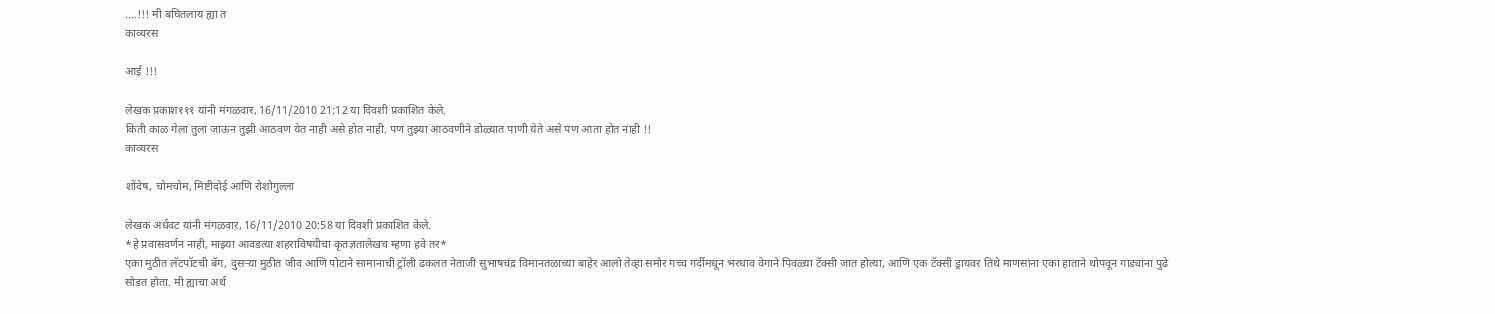….!!! मी बघितलाय ह्या त
काव्यरस

आई !!!

लेखक प्रकाश१११ यांनी मंगळवार, 16/11/2010 21:12 या दिवशी प्रकाशित केले.
किती काळ गेला तुला जाऊन तुझी आठवण येत नाही असे होत नाही. पण तुझ्या आठवणीने डोळ्यात पाणी येते असे पण आता होत नाही !!
काव्यरस

शोंदेष, चोमचोम, मिष्टीदोई आणि रोशोगुल्ला

लेखक अर्धवट यांनी मंगळवार, 16/11/2010 20:58 या दिवशी प्रकाशित केले.
*हे प्रवासवर्णन नाही, माझ्या आवडत्या शहराविषयीचा कृतज्ञतालेखच म्हणा हवे तर*
एका मुठीत लॅटपॉटची बॅग, दुसर्‍या मुठीत जीव आणि पोटाने सामानाची ट्रॉली ढकलत नेताजी सुभाषचंद्र विमानतळाच्या बाहेर आलो तेव्हा समोर गच्च गर्दीमधून भरधाव वेगाने पिवळ्या टॅक्सी जात होत्या, आणि एक टॅक्सी ड्रायवर तिथे माणसांना एका हाताने थोपवून गाड्यांना पुढे सोडत होता. मी ह्याचा अर्थ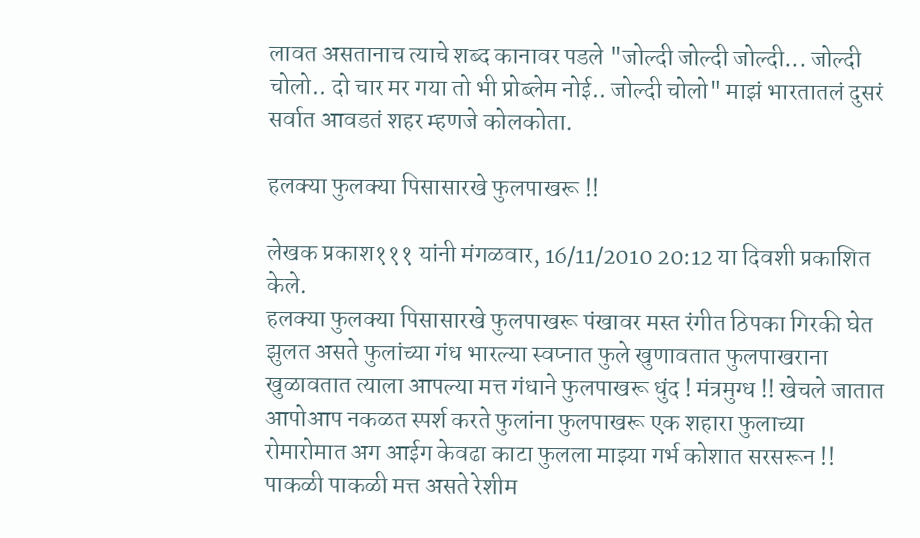लावत असतानाच त्याचे शब्द कानावर पडले "जोल्दी जोल्दी जोल्दी... जोल्दी चोलो.. दो चार मर गया तो भी प्रोब्लेम नोई.. जोल्दी चोलो" माझं भारतातलं दुसरं सर्वात आवडतं शहर म्हणजे कोलकोता.

हलक्या फुलक्या पिसासारखे फुलपाखरू !!

लेखक प्रकाश१११ यांनी मंगळवार, 16/11/2010 20:12 या दिवशी प्रकाशित केले.
हलक्या फुलक्या पिसासारखे फुलपाखरू पंखावर मस्त रंगीत ठिपका गिरकी घेत झुलत असते फुलांच्या गंध भारल्या स्वप्नात फुले खुणावतात फुलपाखराना खुळावतात त्याला आपल्या मत्त गंधाने फुलपाखरू धुंद ! मंत्रमुग्ध !! खेचले जातात आपोआप नकळत स्पर्श करते फुलांना फुलपाखरू एक शहारा फुलाच्या रोमारोमात अग आईग केवढा काटा फुलला माझ्या गर्भ कोशात सरसरून !! पाकळी पाकळी मत्त असते रेशीम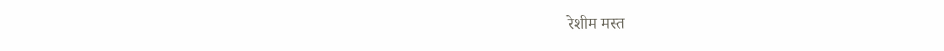रेशीम मस्त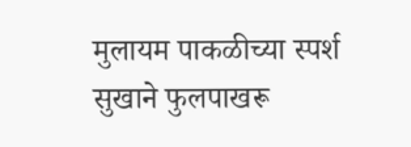मुलायम पाकळीच्या स्पर्श सुखाने फुलपाखरू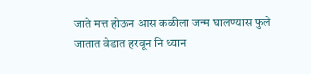जाते मत्त होऊन आस कळीला जन्म घालण्यास फुले जातात वेडात हरवून नि ध्यान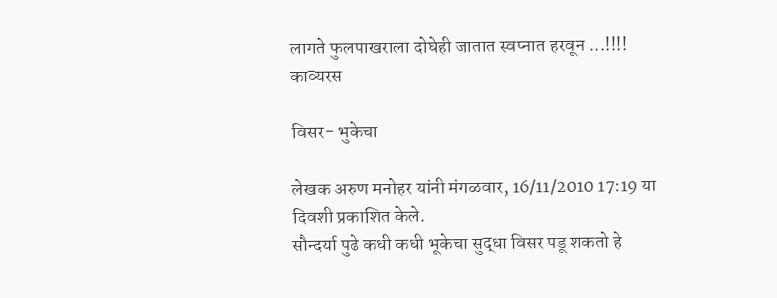लागते फुलपाखराला दोघेही जातात स्वप्नात हरवून ...!!!!
काव्यरस

विसर- भुकेचा

लेखक अरुण मनोहर यांनी मंगळवार, 16/11/2010 17:19 या दिवशी प्रकाशित केले.
सौन्दर्या पुढे कधी कधी भूकेचा सुद्धा विसर पडू शकतो हे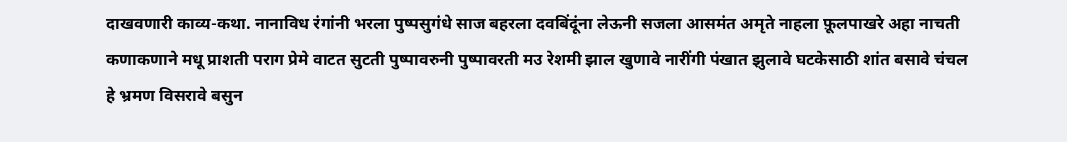दाखवणारी काव्य-कथा. नानाविध रंगांनी भरला पुष्पसुगंधे साज बहरला दवबिंदूंना लेऊनी सजला आसमंत अमृते नाहला फ़ूलपाखरे अहा नाचती कणाकणाने मधू प्राशती पराग प्रेमे वाटत सुटती पुष्पावरुनी पुष्पावरती मउ रेशमी झाल खुणावे नारींगी पंखात झुलावे घटकेसाठी शांत बसावे चंचल हे भ्रमण विसरावे बसुन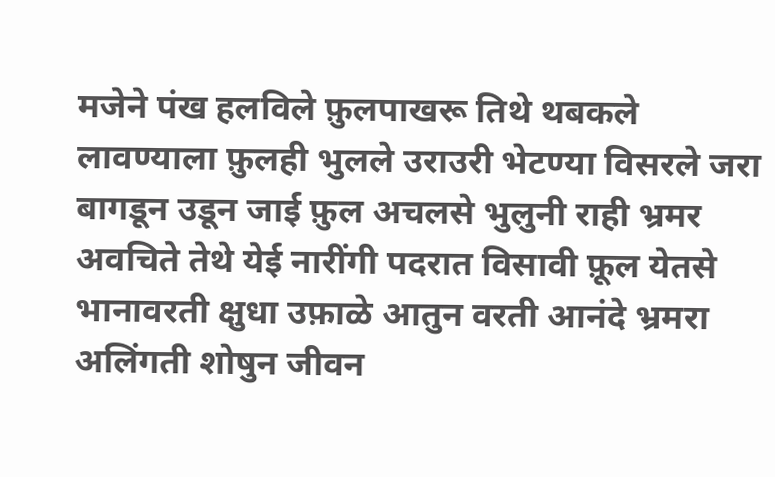मजेने पंख हलविले फ़ुलपाखरू तिथे थबकले लावण्याला फ़ुलही भुलले उराउरी भेटण्या विसरले जरा बागडून उडून जाई फ़ुल अचलसे भुलुनी राही भ्रमर अवचिते तेथे येई नारींगी पदरात विसावी फ़ूल येतसे भानावरती क्षुधा उफ़ाळे आतुन वरती आनंदे भ्रमरा अलिंगती शोषुन जीवन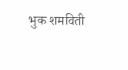भुक शमविती